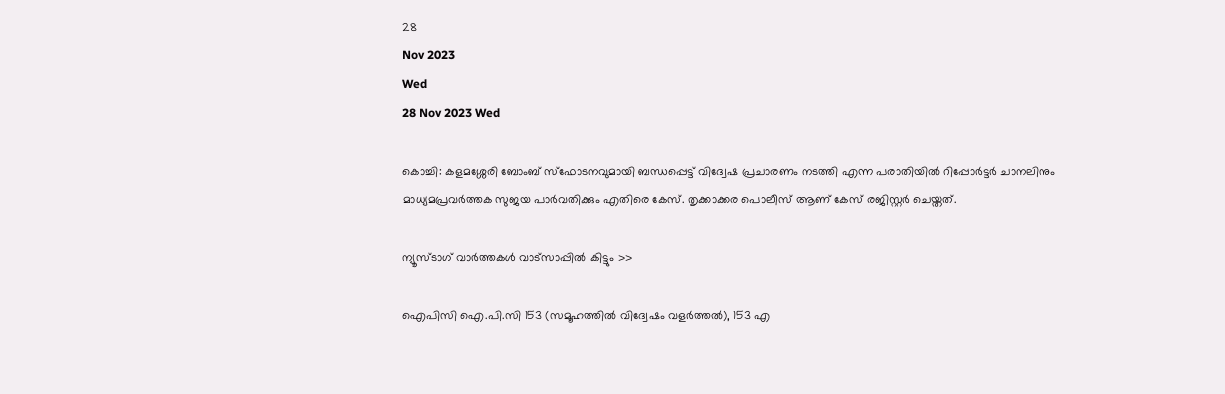28
Nov 2023
Wed
28 Nov 2023 Wed

കൊച്ചി: കളമശ്ശേരി ബോംബ് സ്‌ഫോടനവുമായി ബന്ധപ്പെട്ട് വിദ്വേഷ പ്രചാരണം നടത്തി എന്ന പരാതിയിൽ റിപ്പോർട്ടർ ചാനലിനും മാധ്യമപ്രവർത്തക സുജയ പാർവതിക്കും എതിരെ കേസ്. തൃക്കാക്കര പൊലീസ് ആണ് കേസ് രജിസ്റ്റർ ചെയ്തത്.

ന്യൂസ്ടാഗ് വാര്‍ത്തകള്‍ വാട്‌സാപ്പില്‍ കിട്ടും >>

ഐപിസി ഐ.പി.സി 153 (സമൂഹത്തിൽ വിദ്വേഷം വളർത്തൽ), 153 എ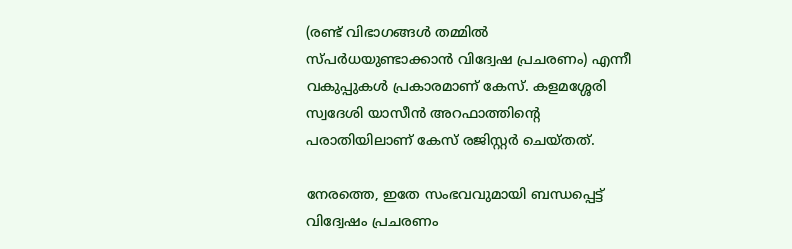(രണ്ട് വിഭാഗങ്ങൾ തമ്മിൽ സ്പർധയുണ്ടാക്കാൻ വിദ്വേഷ പ്രചരണം) എന്നീ വകുപ്പുകൾ പ്രകാരമാണ് കേസ്. കളമശ്ശേരി സ്വദേശി യാസീൻ അറഫാത്തിന്റെ പരാതിയിലാണ് കേസ് രജിസ്റ്റർ ചെയ്തത്.

നേരത്തെ, ഇതേ സംഭവവുമായി ബന്ധപ്പെട്ട് വിദ്വേഷം പ്രചരണം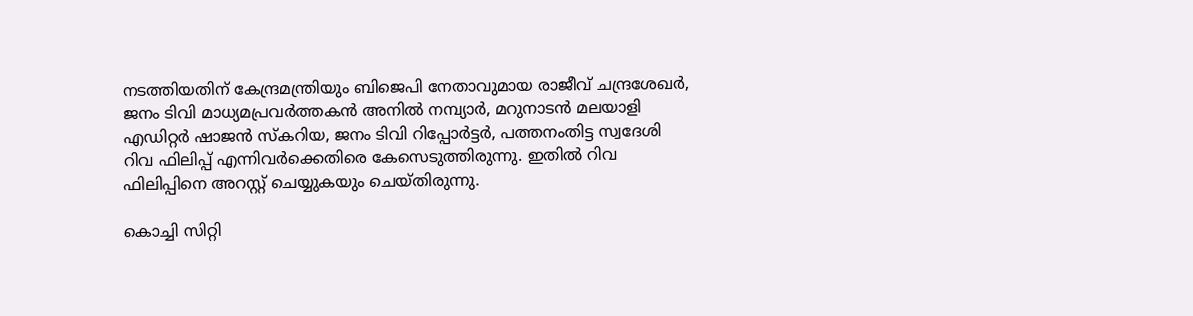നടത്തിയതിന് കേന്ദ്രമന്ത്രിയും ബിജെപി നേതാവുമായ രാജീവ് ചന്ദ്രശേഖർ, ജനം ടിവി മാധ്യമപ്രവർത്തകൻ അനിൽ നമ്പ്യാർ, മറുനാടൻ മലയാളി എഡിറ്റർ ഷാജൻ സ്കറിയ, ജനം ടിവി റിപ്പോർട്ടർ, പത്തനംതിട്ട സ്വദേശി റിവ ഫിലിപ്പ് എന്നിവർക്കെതിരെ കേസെടുത്തിരുന്നു. ഇതിൽ റിവ ഫിലിപ്പിനെ അറസ്റ്റ് ചെയ്യുകയും ചെയ്തിരുന്നു.

കൊച്ചി സിറ്റി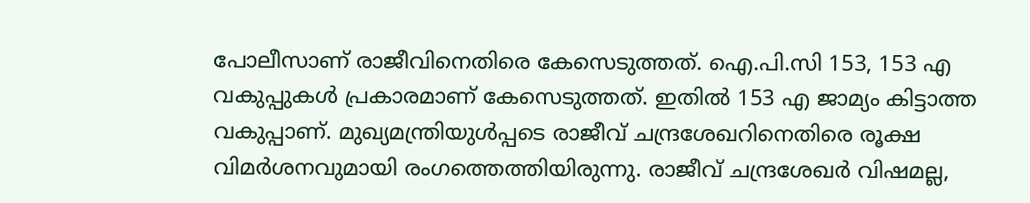പോലീസാണ് രാജീവിനെതിരെ കേസെടുത്തത്. ഐ.പി.സി 153, 153 എ വകുപ്പുകൾ പ്രകാരമാണ് കേസെടുത്തത്. ഇതിൽ 153 എ ജാമ്യം കിട്ടാത്ത വകുപ്പാണ്. മുഖ്യമന്ത്രിയുൾപ്പടെ രാജീവ് ചന്ദ്രശേഖറിനെതിരെ രൂക്ഷ വിമർശനവുമായി രംഗത്തെത്തിയിരുന്നു. രാജീവ് ചന്ദ്രശേഖർ വിഷമല്ല,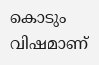കൊടും വിഷമാണ്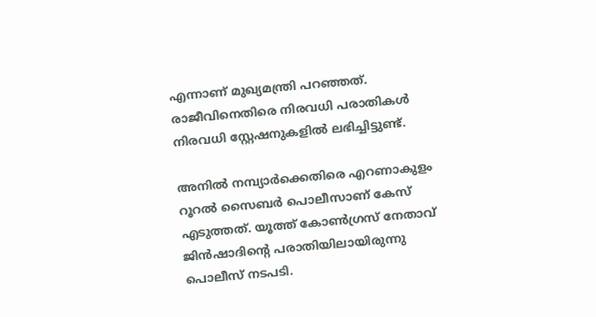എന്നാണ് മുഖ്യമന്ത്രി പറഞ്ഞത്. രാജീവിനെതിരെ നിരവധി പരാതികൾ നിരവധി സ്റ്റേഷനുകളിൽ ലഭിച്ചിട്ടുണ്ട്.

അനില്‍ നമ്പ്യാര്‍ക്കെതിരെ എറണാകുളം റൂറല്‍ സൈബര്‍ പൊലീസാണ് കേസ് എടുത്തത്. യൂത്ത് കോണ്‍ഗ്രസ് നേതാവ് ജിന്‍ഷാദിന്റെ പരാതിയിലായിരുന്നു പൊലീസ് നടപടി.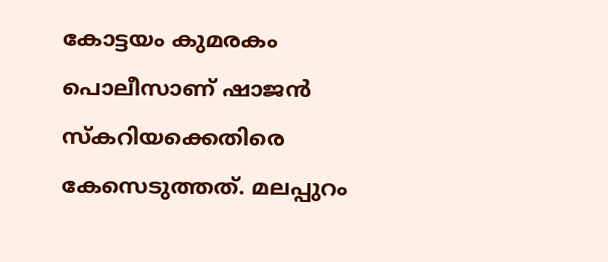കോട്ടയം കുമരകം പൊലീസാണ് ഷാജന്‍ സ്‌കറിയക്കെതിരെ കേസെടുത്തത്. മലപ്പുറം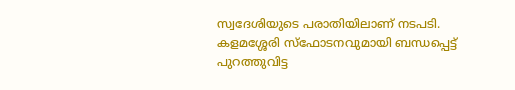സ്വദേശിയുടെ പരാതിയിലാണ് നടപടി. കളമശ്ശേരി സ്‌ഫോടനവുമായി ബന്ധപ്പെട്ട് പുറത്തുവിട്ട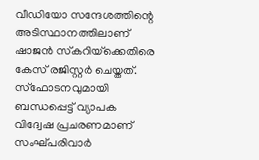വീഡിയോ സന്ദേശത്തിന്റെ അടിസ്ഥാനത്തിലാണ് ഷാജന്‍ സ്‌കറിയ്‌ക്കെതിരെ കേസ് രജിസ്റ്റര്‍ ചെയ്തത്. സ്ഫോടനവുമായി ബന്ധപ്പെട്ട് വ്യാപക വിദ്വേഷ പ്രചരണമാണ് സംഘ്പരിവാർ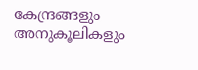കേന്ദ്രങ്ങളും അനുകൂലികളും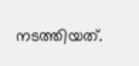നടത്തിയത്.